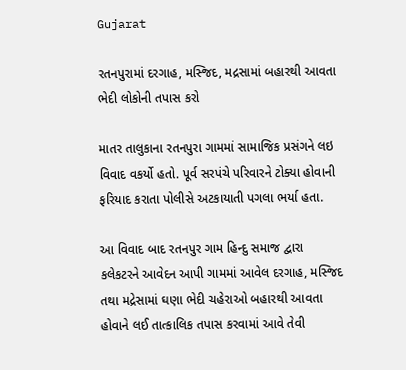Gujarat

રતનપુરામાં દરગાહ, મસ્જિદ, મદ્રસામાં બહારથી આવતા ભેદી લોકોની તપાસ કરો

માતર તાલુકાના રતનપુરા ગામમાં સામાજિક પ્રસંગને લઇ વિવાદ વકર્યો હતો. પૂર્વ સરપંચે પરિવારને ટોક્યા હોવાની ફરિયાદ કરાતા પોલીસે અટકાયાતી પગલા ભર્યા હતા.

આ વિવાદ બાદ રતનપુર ગામ હિન્દુ સમાજ દ્વારા કલેકટરને આવેદન આપી ગામમાં આવેલ દરગાહ, મસ્જિદ તથા મદ્રેસામાં ઘણા ભેદી ચહેરાઓ બહારથી આવતા હોવાને લઈ તાત્કાલિક તપાસ કરવામાં આવે તેવી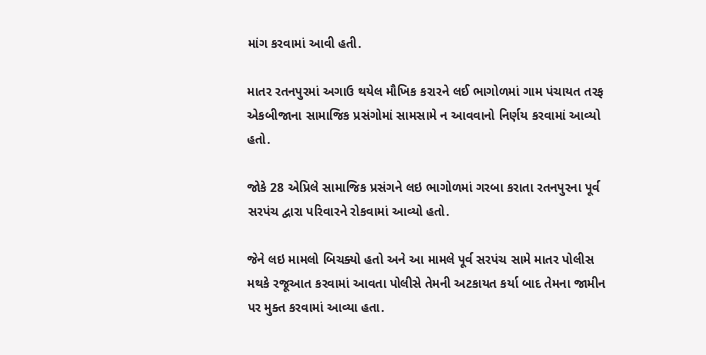માંગ કરવામાં આવી હતી.

માતર રતનપુરમાં અગાઉ થયેલ મૌખિક કરારને લઈ ભાગોળમાં ગામ પંચાયત તરફ એકબીજાના સામાજિક પ્રસંગોમાં સામસામે ન આવવાનો નિર્ણય કરવામાં આવ્યો હતો.

જોકે 28 એપ્રિલે સામાજિક પ્રસંગને લઇ ભાગોળમાં ગરબા કરાતા રતનપુરના પૂર્વ સરપંચ દ્વારા પરિવારને રોકવામાં આવ્યો હતો.

જેને લઇ મામલો બિચક્યો હતો અને આ મામલે પૂર્વ સરપંચ સામે માતર પોલીસ મથકે રજૂઆત કરવામાં આવતા પોલીસે તેમની અટકાયત કર્યા બાદ તેમના જામીન પર મુક્ત કરવામાં આવ્યા હતા.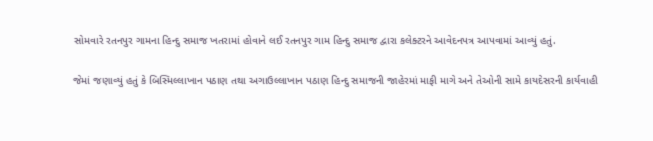સોમવારે રતનપુર ગામના હિન્દુ સમાજ ખતરામાં હોવાને લઈ રતનપુર ગામ હિન્દુ સમાજ દ્વારા કલેક્ટરને આવેદનપત્ર આપવામાં આવ્યું હતું.

જેમાં જણાવ્યું હતું કે બિસ્મિલ્લાખાન પઠાણ તથા અગાઉલ્લાખાન પઠાણ હિન્દુ સમાજની જાહેરમાં માફી માગે અને તેઓની સામે કાયદેસરની કાર્યવાહી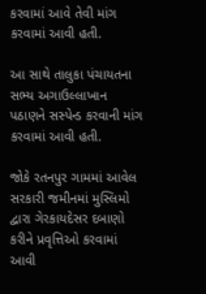કરવામાં આવે તેવી માંગ કરવામાં આવી હતી.

આ સાથે તાલુકા પંચાયતના સભ્ય અગાઉલ્લાખાન પઠાણને સસ્પેન્ડ કરવાની માંગ કરવામાં આવી હતી.

જોકે રતનપુર ગામમાં આવેલ સરકારી જમીનમાં મુસ્લિમો દ્વારા ગેરકાયદેસર દબાણો કરીને પ્રવૃત્તિઓ કરવામાં આવી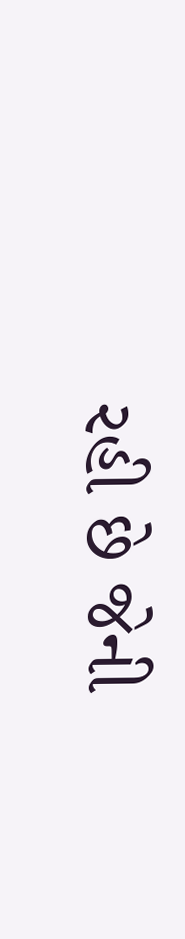રહી છે જેની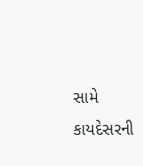સામે કાયદેસરની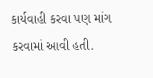કાર્યવાહી કરવા પણ માંગ કરવામાં આવી હતી.